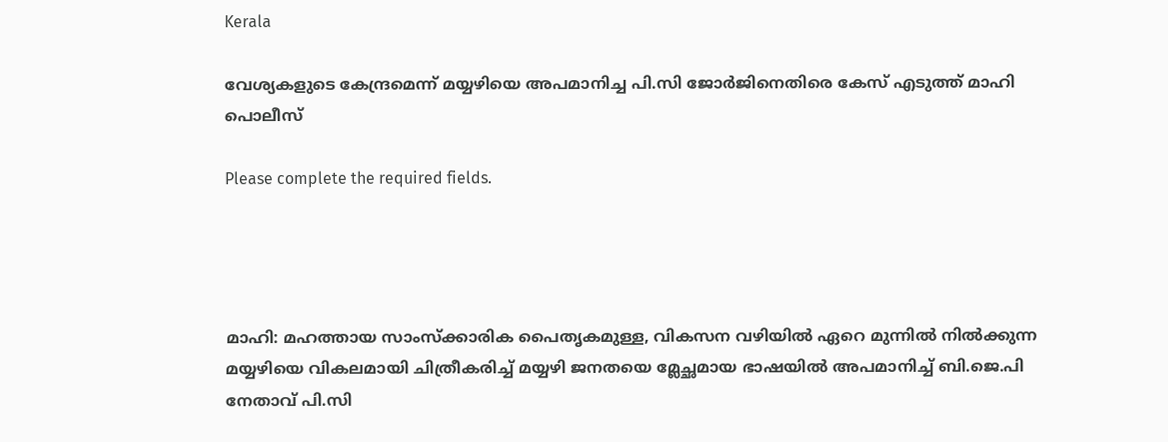Kerala

വേശ്യകളുടെ കേന്ദ്രമെന്ന് മയ്യഴിയെ അപമാനിച്ച പി.സി ജോര്‍ജിനെതിരെ കേസ് എടുത്ത് മാഹി പൊലീസ്

Please complete the required fields.




മാഹി: മഹത്തായ സാംസ്ക്കാരിക പൈതൃകമുള്ള, വികസന വഴിയില്‍ ഏറെ മുന്നില്‍ നില്‍ക്കുന്ന മയ്യഴിയെ വികലമായി ചിത്രീകരിച്ച്‌ മയ്യഴി ജനതയെ മ്ലേച്ഛമായ ഭാഷയില്‍ അപമാനിച്ച്‌ ബി.ജെ.പി നേതാവ് പി.സി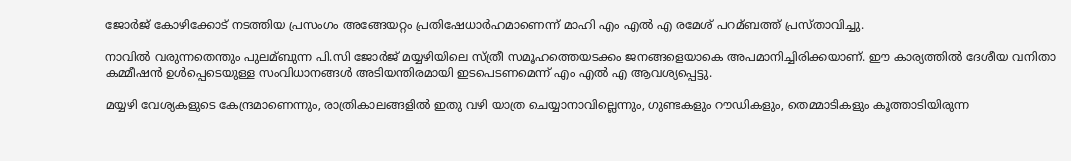ജോർജ് കോഴിക്കോട് നടത്തിയ പ്രസംഗം അങ്ങേയറ്റം പ്രതിഷേധാർഹമാണെന്ന് മാഹി എം എല്‍ എ രമേശ് പറമ്ബത്ത് പ്രസ്താവിച്ചു.

നാവില്‍ വരുന്നതെന്തും പുലമ്ബുന്ന പി.സി ജോർജ് മയ്യഴിയിലെ സ്ത്രീ സമൂഹത്തെയടക്കം ജനങ്ങളെയാകെ അപമാനിച്ചിരിക്കയാണ്. ഈ കാര്യത്തില്‍ ദേശീയ വനിതാ കമ്മീഷൻ ഉള്‍പ്പെടെയുള്ള സംവിധാനങ്ങള്‍ അടിയന്തിരമായി ഇടപെടണമെന്ന് എം എല്‍ എ ആവശ്യപ്പെട്ടു.

മയ്യഴി വേശ്യകളുടെ കേന്ദ്രമാണെന്നും, രാത്രികാലങ്ങളില്‍ ഇതു വഴി യാത്ര ചെയ്യാനാവില്ലെന്നും, ഗുണ്ടകളും റൗഡികളും, തെമ്മാടികളും കൂത്താടിയിരുന്ന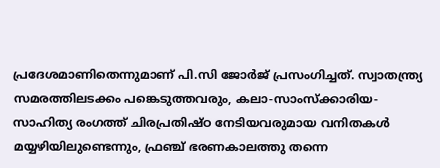പ്രദേശമാണിതെന്നുമാണ് പി.സി ജോർജ് പ്രസംഗിച്ചത്. സ്വാതന്ത്ര്യ സമരത്തിലടക്കം പങ്കെടുത്തവരും, കലാ-സാംസ്ക്കാരിയ-സാഹിത്യ രംഗത്ത് ചിരപ്രതിഷ്ഠ നേടിയവരുമായ വനിതകള്‍ മയ്യഴിയിലുണ്ടെന്നും, ഫ്രഞ്ച് ഭരണകാലത്തു തന്നെ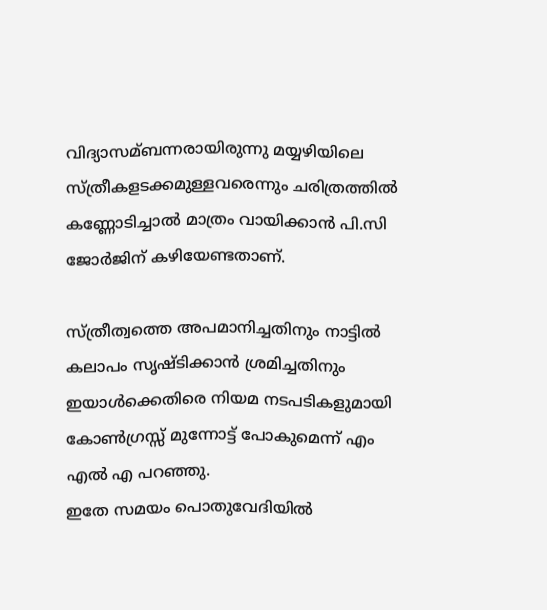വിദ്യാസമ്ബന്നരായിരുന്നു മയ്യഴിയിലെ സ്ത്രീകളടക്കമുള്ളവരെന്നും ചരിത്രത്തില്‍ കണ്ണോടിച്ചാല്‍ മാത്രം വായിക്കാൻ പി.സി ജോർജിന് കഴിയേണ്ടതാണ്.

സ്ത്രീത്വത്തെ അപമാനിച്ചതിനും നാട്ടില്‍ കലാപം സൃഷ്ടിക്കാൻ ശ്രമിച്ചതിനും ഇയാള്‍ക്കെതിരെ നിയമ നടപടികളുമായി കോണ്‍ഗ്രസ്സ് മുന്നോട്ട് പോകുമെന്ന് എം എല്‍ എ പറഞ്ഞു.
ഇതേ സമയം പൊതുവേദിയില്‍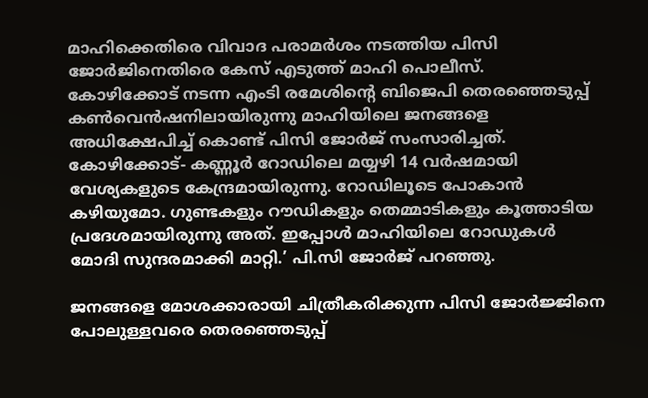മാഹിക്കെതിരെ വിവാദ പരാമര്‍ശം നടത്തിയ പിസി ജോര്‍ജിനെതിരെ കേസ് എടുത്ത് മാഹി പൊലീസ്.
കോഴിക്കോട് നടന്ന എംടി രമേശിന്റെ ബിജെപി തെരഞ്ഞെടുപ്പ് കണ്‍വെന്‍ഷനിലായിരുന്നു മാഹിയിലെ ജനങ്ങളെ അധിക്ഷേപിച്ച്‌ കൊണ്ട് പിസി ജോര്‍ജ് സംസാരിച്ചത്.
കോഴിക്കോട്- കണ്ണൂര്‍ റോഡിലെ മയ്യഴി 14 വര്‍ഷമായി വേശ്യകളുടെ കേന്ദ്രമായിരുന്നു. റോഡിലൂടെ പോകാന്‍ കഴിയുമോ. ഗുണ്ടകളും റൗഡികളും തെമ്മാടികളും കൂത്താടിയ പ്രദേശമായിരുന്നു അത്. ഇപ്പോള്‍ മാഹിയിലെ റോഡുകള്‍ മോദി സുന്ദരമാക്കി മാറ്റി.’ പി.സി ജോര്‍ജ് പറഞ്ഞു.

ജനങ്ങളെ മോശക്കാരായി ചിത്രീകരിക്കുന്ന പിസി ജോര്‍ജ്ജിനെ പോലുള്ളവരെ തെരഞ്ഞെടുപ്പ്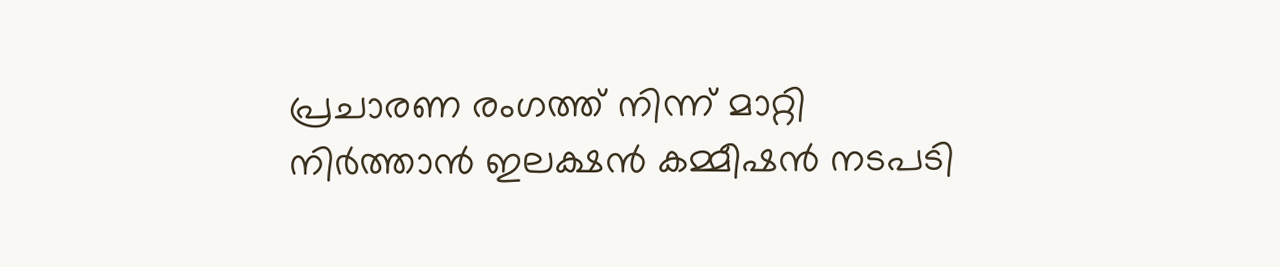പ്രചാരണ രംഗത്ത് നിന്ന് മാറ്റി നിർത്താൻ ഇലക്ഷൻ കമ്മീഷൻ നടപടി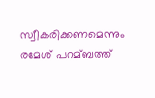സ്വീകരിക്കണമെന്നും രമേശ് പറമ്ബത്ത്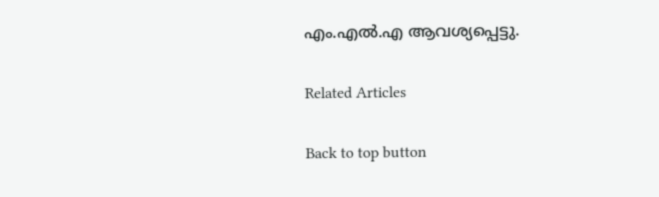എം.എല്‍.എ ആവശ്യപ്പെട്ടു.

Related Articles

Back to top button